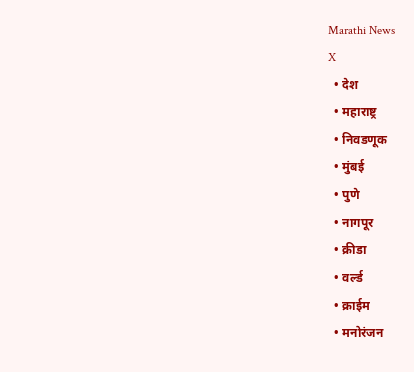Marathi News
X
  • देश
  • महाराष्ट्र
  • निवडणूक
  • मुंबई
  • पुणे
  • नागपूर
  • क्रीडा
  • वर्ल्ड
  • क्राईम
  • मनोरंजन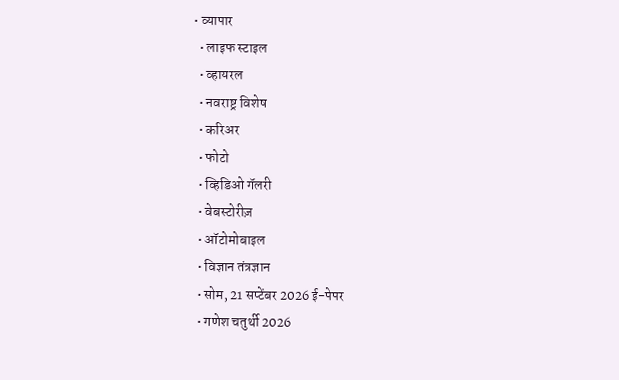• व्यापार
  • लाइफ स्टाइल
  • व्हायरल
  • नवराष्ट्र विशेष
  • करिअर
  • फोटो
  • व्हिडिओ गॅलरी
  • वेबस्टोरीज़
  • ऑटोमोबाइल
  • विज्ञान तंत्रज्ञान
  • सोम, 21 सप्टेंबर 2026 ई-पेपर
  • गणेश चतुर्थी 2026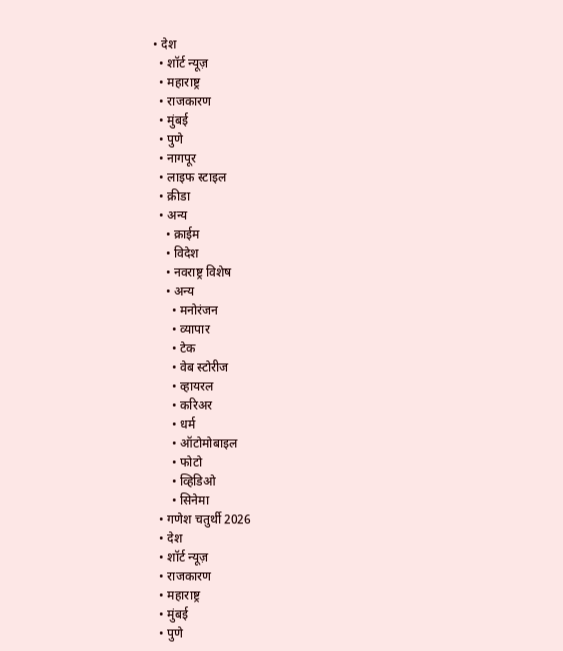• देश
  • शॉर्ट न्यूज़
  • महाराष्ट्र
  • राजकारण
  • मुंबई
  • पुणे
  • नागपूर
  • लाइफ स्टाइल
  • क्रीडा
  • अन्य
    • क्राईम
    • विदेश
    • नवराष्ट्र विशेष
    • अन्य
      • मनोरंजन
      • व्यापार
      • टेक
      • वेब स्टोरीज
      • व्हायरल
      • करिअर
      • धर्म
      • ऑटोमोबाइल
      • फोटो
      • व्हिडिओ
      • सिनेमा
  • गणेश चतुर्थी 2026
  • देश
  • शॉर्ट न्यूज़
  • राजकारण
  • महाराष्ट्र
  • मुंबई
  • पुणे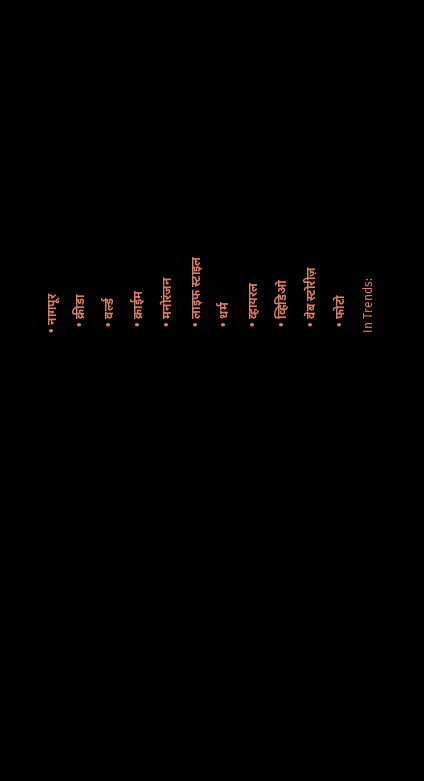• नागपूर
  • क्रीडा
  • वर्ल्ड
  • क्राईम
  • मनोरंजन
  • लाइफ स्टाइल
  • धर्म
  • व्हायरल
  • व्हिडिओ
  • वेब स्टोरीज़
  • फोटो
In Trends: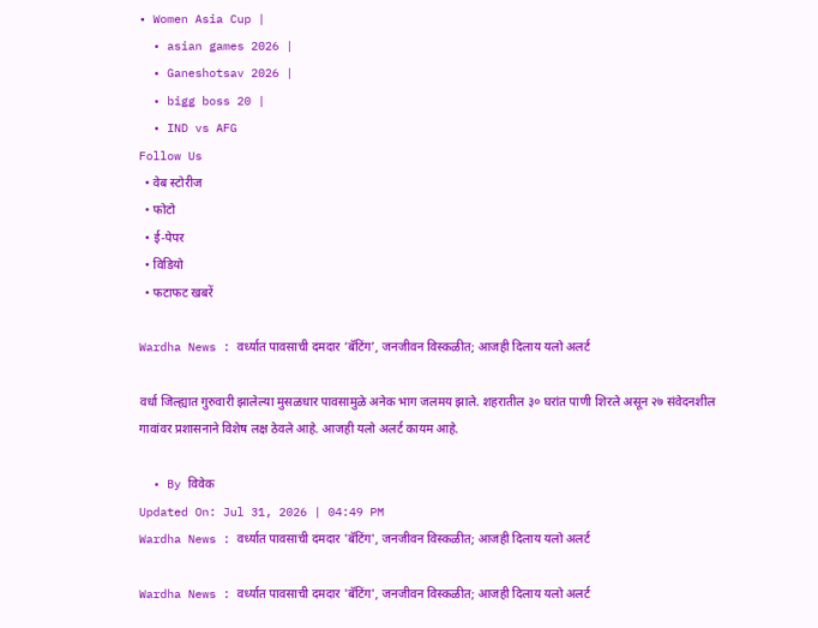• Women Asia Cup |
  • asian games 2026 |
  • Ganeshotsav 2026 |
  • bigg boss 20 |
  • IND vs AFG
Follow Us
  • वेब स्टोरीज
  • फोटो
  • ई-पेपर
  • विडियो
  • फटाफट खबरें

Wardha News : वर्ध्यात पावसाची दमदार ‘बॅटिंग’, जनजीवन विस्कळीत; आजही दिलाय यलो अलर्ट

वर्धा जिल्ह्यात गुरुवारी झालेल्या मुसळधार पावसामुळे अनेक भाग जलमय झाले. शहरातील ३० घरांत पाणी शिरले असून २७ संवेदनशील गावांवर प्रशासनाने विशेष लक्ष ठेवले आहे. आजही यलो अलर्ट कायम आहे.

  • By विवेक
Updated On: Jul 31, 2026 | 04:49 PM
Wardha News : वर्ध्यात पावसाची दमदार 'बॅटिंग', जनजीवन विस्कळीत; आजही दिलाय यलो अलर्ट

Wardha News : वर्ध्यात पावसाची दमदार 'बॅटिंग', जनजीवन विस्कळीत; आजही दिलाय यलो अलर्ट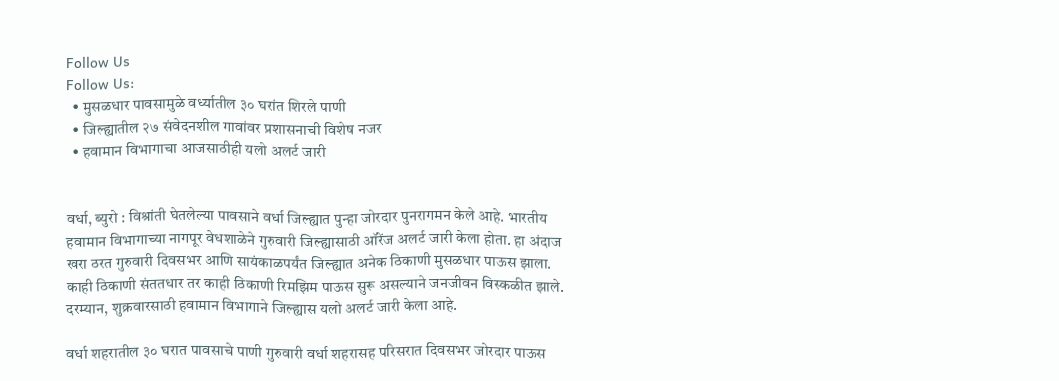Follow Us
Follow Us:
  • मुसळधार पावसामुळे वर्ध्यातील ३० घरांत शिरले पाणी
  • जिल्ह्यातील २७ संवेदनशील गावांवर प्रशासनाची विशेष नजर
  • हवामान विभागाचा आजसाठीही यलो अलर्ट जारी


वर्धा, ब्युरो : विश्रांती घेतलेल्या पावसाने वर्धा जिल्ह्यात पुन्हा जोरदार पुनरागमन केले आहे. भारतीय हवामान विभागाच्या नागपूर वेधशाळेने गुरुवारी जिल्ह्यासाठी ऑरेंज अलर्ट जारी केला होता. हा अंदाज खरा ठरत गुरुवारी दिवसभर आणि सायंकाळपर्यंत जिल्ह्यात अनेक ठिकाणी मुसळधार पाऊस झाला. काही ठिकाणी संततधार तर काही ठिकाणी रिमझिम पाऊस सुरू असल्याने जनजीवन विस्कळीत झाले. दरम्यान, शुक्रवारसाठी हवामान विभागाने जिल्ह्यास यलो अलर्ट जारी केला आहे.

वर्धा शहरातील ३० घरात पावसाचे पाणी गुरुवारी वर्धा शहरासह परिसरात दिवसभर जोरदार पाऊस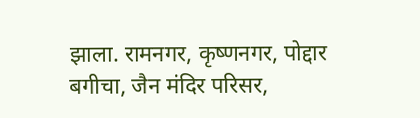झाला. रामनगर, कृष्णनगर, पोद्दार बगीचा, जैन मंदिर परिसर,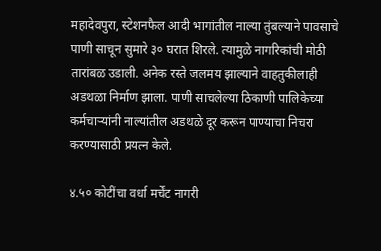महादेवपुरा, स्टेशनफैल आदी भागांतील नाल्या तुंबल्याने पावसाचे पाणी साचून सुमारे ३० घरात शिरले. त्यामुळे नागरिकांची मोठी तारांबळ उडाली. अनेक रस्ते जलमय झाल्याने वाहतुकीलाही अडथळा निर्माण झाला. पाणी साचलेल्या ठिकाणी पालिकेच्या कर्मचाऱ्यांनी नाल्यांतील अडथळे दूर करून पाण्याचा निचरा करण्यासाठी प्रयत्न केले.

४.५० कोटींचा वर्धा मर्चेंट नागरी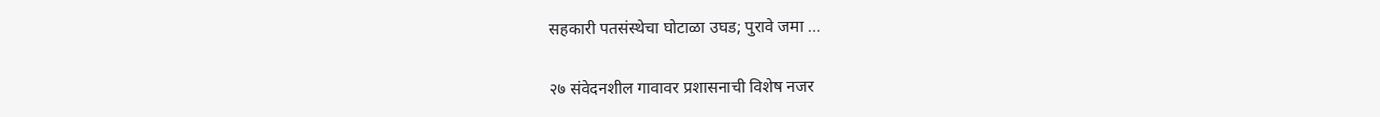सहकारी पतसंस्थेचा घोटाळा उघड; पुरावे जमा …

२७ संवेदनशील गावावर प्रशासनाची विशेष नजर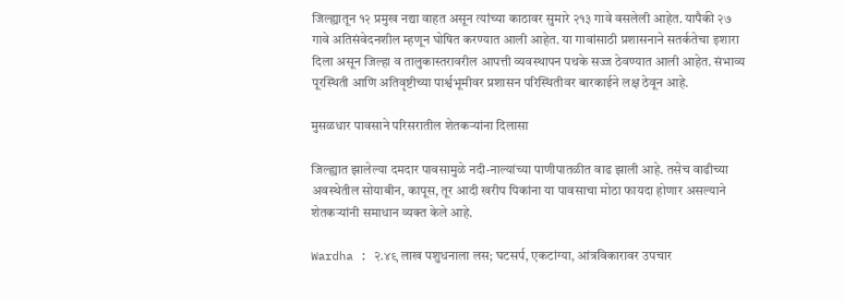जिल्ह्यातून १२ प्रमुख नद्या वाहत असून त्यांच्या काठावर सुमारे २१३ गावे वसलेली आहेत. यापैकी २७ गावे अतिसंवेदनशील म्हणून घोषित करण्यात आली आहेत. या गावांसाठी प्रशासनाने सतर्कतेचा इशारा दिला असून जिल्हा व तालुकास्तरावरील आपत्ती व्यवस्थापन पथके सज्ज ठेवण्यात आली आहेत. संभाव्य पूरस्थिती आणि अतिवृष्टीच्या पार्श्वभूमीवर प्रशासन परिस्थितीवर बारकाईने लक्ष ठेवून आहे.

मुसळधार पावसाने परिसरातील शेतकऱ्यांना दिलासा

जिल्ह्यात झालेल्या दमदार पावसामुळे नदी-नाल्यांच्या पाणीपातळीत वाढ झाली आहे. तसेच वाढीच्या अवस्थेतील सोयाबीन, कापूस, तूर आदी खरीप पिकांना या पावसाचा मोठा फायदा होणार असल्याने शेतकऱ्यांनी समाधान व्यक्त केले आहे.

Wardha : २.४९ लाख पशुधनाला लस; घटसर्प, एकटांग्या, आंत्रविकारावर उपचार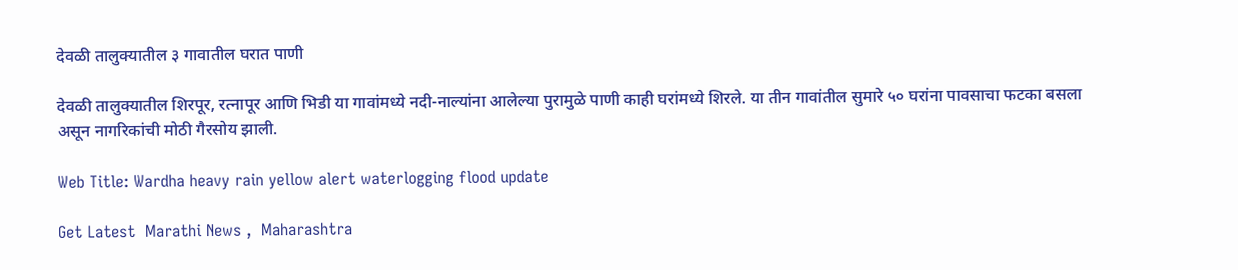देवळी तालुक्यातील ३ गावातील घरात पाणी

देवळी तालुक्यातील शिरपूर, रत्नापूर आणि भिडी या गावांमध्ये नदी-नाल्यांना आलेल्या पुरामुळे पाणी काही घरांमध्ये शिरले. या तीन गावांतील सुमारे ५० घरांना पावसाचा फटका बसला असून नागरिकांची मोठी गैरसोय झाली.

Web Title: Wardha heavy rain yellow alert waterlogging flood update

Get Latest  Marathi News ,  Maharashtra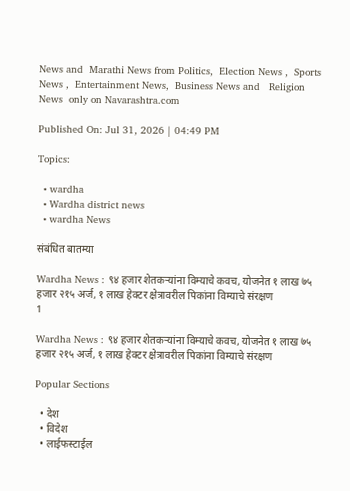News and  Marathi News from Politics,  Election News ,  Sports News ,  Entertainment News,  Business News and   Religion News  only on Navarashtra.com

Published On: Jul 31, 2026 | 04:49 PM

Topics:

  • wardha
  • Wardha district news
  • wardha News

संबंधित बातम्या

Wardha News : ९४ हजार शेतकऱ्यांना विम्याचे कवच, योजनेत १ लाख ७५ हजार २१५ अर्ज, १ लाख हेक्टर क्षेत्रावरील पिकांना विम्याचे संरक्षण
1

Wardha News : ९४ हजार शेतकऱ्यांना विम्याचे कवच, योजनेत १ लाख ७५ हजार २१५ अर्ज, १ लाख हेक्टर क्षेत्रावरील पिकांना विम्याचे संरक्षण

Popular Sections

  • देश
  • विदेश
  • लाईफस्टाईल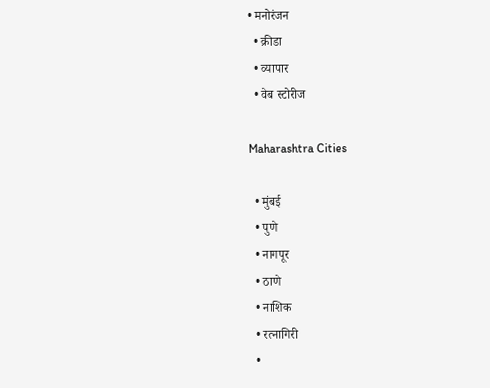• मनोरंजन
  • क्रीडा
  • व्यापार
  • वेब स्टोरीज

Maharashtra Cities

  • मुंबई
  • पुणे
  • नागपूर
  • ठाणे
  • नाशिक
  • रत्नागिरी
  •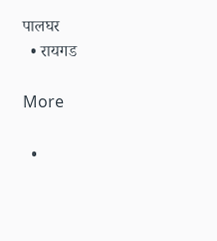पालघर
  • रायगड

More

  •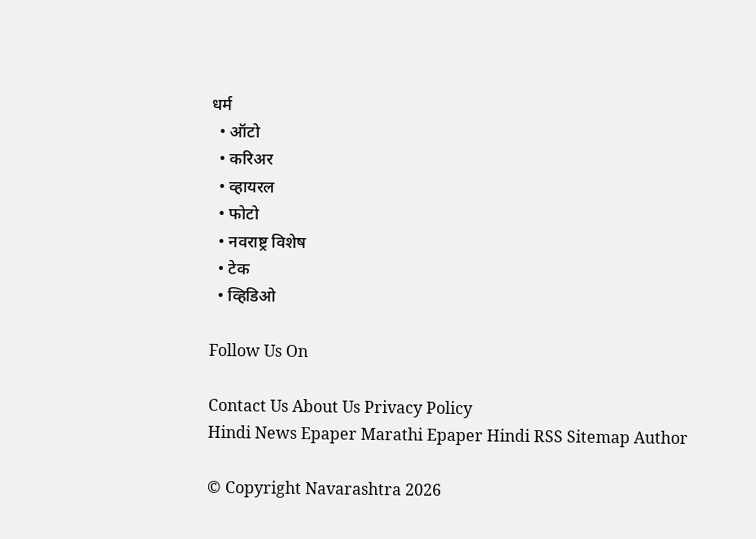धर्म
  • ऑटो
  • करिअर
  • व्हायरल
  • फोटो
  • नवराष्ट्र विशेष
  • टेक
  • व्हिडिओ

Follow Us On

Contact Us About Us Privacy Policy
Hindi News Epaper Marathi Epaper Hindi RSS Sitemap Author

© Copyright Navarashtra 2026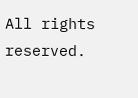All rights reserved.